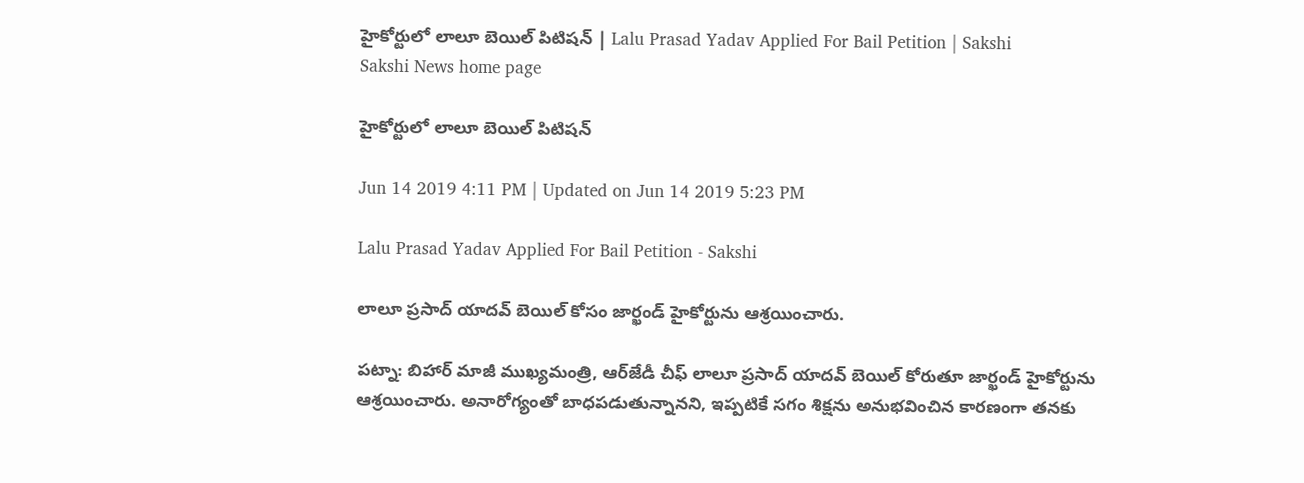హైకోర్టులో లాలూ బెయిల్‌ పిటిషన్‌ | Lalu Prasad Yadav Applied For Bail Petition | Sakshi
Sakshi News home page

హైకోర్టులో లాలూ బెయిల్‌ పిటిషన్‌

Jun 14 2019 4:11 PM | Updated on Jun 14 2019 5:23 PM

Lalu Prasad Yadav Applied For Bail Petition - Sakshi

లాలూ ప్రసాద్‌ యాదవ్‌ బెయిల్‌ కోసం జార్ఖండ్‌ హైకోర్టును ఆశ్రయించారు.

పట్నా: బిహార్‌ మాజీ ముఖ్యమంత్రి, ఆర్‌జేడీ చీఫ్‌ లాలూ ప్రసాద్‌ యాదవ్‌ బెయిల్‌ కోరుతూ జార్ఖండ్‌ హైకోర్టును ఆశ్రయించారు. అనారోగ్యంతో బాధపడుతున్నానని, ఇప్పటికే సగం శిక్షను అనుభవించిన కారణంగా తనకు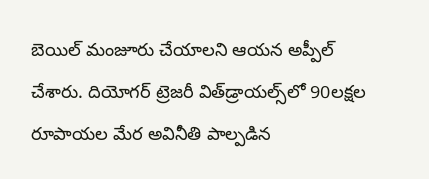బెయిల్‌ మంజూరు చేయాలని ఆయన అప్పీల్‌ చేశారు. దియోగర్‌ ట్రెజరీ విత్‌డ్రాయల్స్‌లో 90లక్షల రూపాయల మేర అవినీతి పాల్పడిన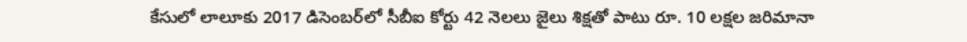కేసులో లాలూకు 2017 డిసెంబర్‌లో సీబీఐ కోర్టు 42 నెలలు జైలు శిక్షతో పాటు రూ. 10 లక్షల జరిమానా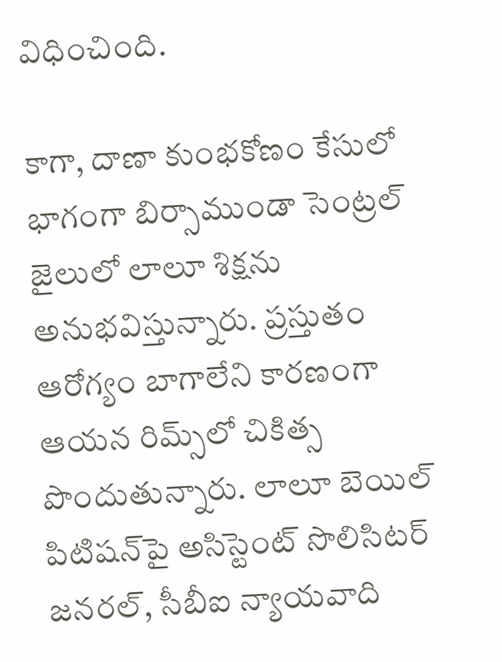విధించింది.

కాగా, దాణా కుంభకోణం కేసులో భాగంగా బిర్సాముండా సెంట్రల్‌ జైలులో లాలూ శిక్షను అనుభవిస్తున్నారు. ప్రస్తుతం ఆరోగ్యం బాగాలేని కారణంగా ఆయన రిమ్స్‌లో చికిత్స పొందుతున్నారు. లాలూ బెయిల్‌ పిటిషన్‌పై అసిస్టెంట్‌ సొలిసిటర్‌ జనరల్‌, సీబీఐ న్యాయవాది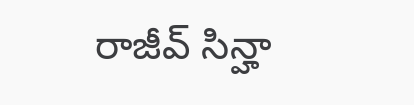రాజీవ్‌ సిన్హా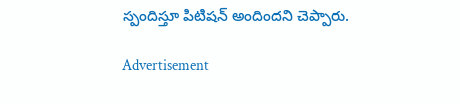స్పందిస్తూ పిటిషన్‌ అందిందని చెప్పారు.

Advertisement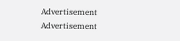Advertisement
Advertisement